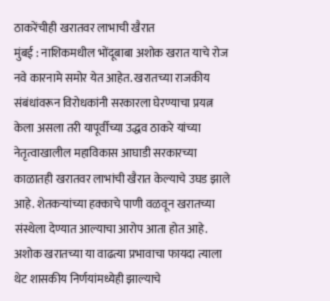ठाकरेंचीही खरातवर लाभाची खैरात
मुंबई : नाशिकमधील भोंदूबाबा अशोक खरात याचे रोज नवे कारनामे समोर येत आहेत. खरातच्या राजकीय संबंधांवरून विरोधकांनी सरकारला घेरण्याचा प्रयत्न केला असला तरी यापूर्वीच्या उद्धव ठाकरे यांच्या नेतृत्वाखालील महाविकास आघाडी सरकारच्या काळातही खरातवर लाभांची खैरात केल्याचे उघड झाले आहे. शेतकऱ्यांच्या हक्काचे पाणी वळवून खरातच्या संस्थेला देण्यात आल्याचा आरोप आता होत आहे.
अशोक खरातच्या या वाढत्या प्रभावाचा फायदा त्याला थेट शासकीय निर्णयांमध्येही झाल्याचे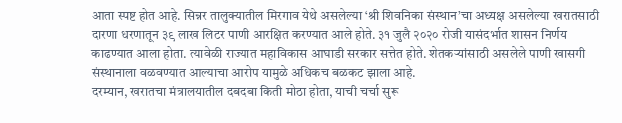आता स्पष्ट होत आहे. सिन्नर तालुक्यातील मिरगाव येथे असलेल्या ‘श्री शिवनिका संस्थान’चा अध्यक्ष असलेल्या खरातसाठी दारणा धरणातून ३९ लाख लिटर पाणी आरक्षित करण्यात आले होते. ३१ जुलै २०२० रोजी यासंदर्भात शासन निर्णय काढण्यात आला होता. त्यावेळी राज्यात महाविकास आघाडी सरकार सत्तेत होते. शेतकऱ्यांसाठी असलेले पाणी खासगी संस्थानाला वळवण्यात आल्याचा आरोप यामुळे अधिकच बळकट झाला आहे.
दरम्यान, खरातचा मंत्रालयातील दबदबा किती मोठा होता, याची चर्चा सुरू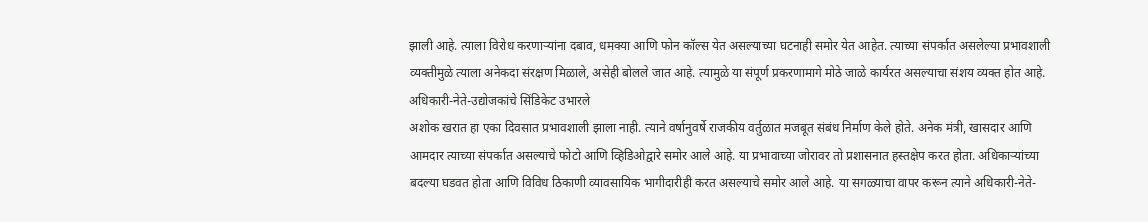झाली आहे. त्याला विरोध करणाऱ्यांना दबाव, धमक्या आणि फोन कॉल्स येत असल्याच्या घटनाही समोर येत आहेत. त्याच्या संपर्कात असलेल्या प्रभावशाली व्यक्तीमुळे त्याला अनेकदा संरक्षण मिळाले, असेही बोलले जात आहे. त्यामुळे या संपूर्ण प्रकरणामागे मोठे जाळे कार्यरत असल्याचा संशय व्यक्त होत आहे.
अधिकारी-नेते-उद्योजकांचे सिंडिकेट उभारले
अशोक खरात हा एका दिवसात प्रभावशाली झाला नाही. त्याने वर्षानुवर्षे राजकीय वर्तुळात मजबूत संबंध निर्माण केले होते. अनेक मंत्री, खासदार आणि आमदार त्याच्या संपर्कात असल्याचे फोटो आणि व्हिडिओद्वारे समोर आले आहे. या प्रभावाच्या जोरावर तो प्रशासनात हस्तक्षेप करत होता. अधिकाऱ्यांच्या बदल्या घडवत होता आणि विविध ठिकाणी व्यावसायिक भागीदारीही करत असल्याचे समोर आले आहे. या सगळ्याचा वापर करून त्याने अधिकारी-नेते-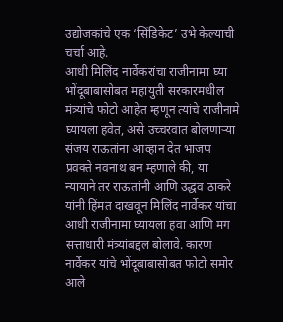उद्योजकांचे एक ‘सिंडिकेट’ उभे केल्याची चर्चा आहे.
आधी मिलिंद नार्वेकरांचा राजीनामा घ्या
भोंदूबाबासोबत महायुती सरकारमधील मंत्र्यांचे फोटो आहेत म्हणून त्यांचे राजीनामे घ्यायला हवेत, असे उच्चरवात बोलणाऱ्या संजय राऊतांना आव्हान देत भाजप प्रवक्ते नवनाथ बन म्हणाले की, या न्यायाने तर राऊतांनी आणि उद्धव ठाकरे यांनी हिंमत दाखवून मिलिंद नार्वेकर यांचा आधी राजीनामा घ्यायला हवा आणि मग सत्ताधारी मंत्र्यांबद्दल बोलावे. कारण नार्वेकर यांचे भोंदूबाबासोबत फोटो समोर आले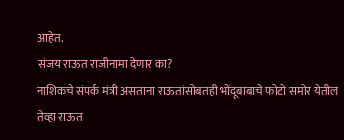आहेत.
संजय राऊत राजीनामा देणार का?
नाशिकचे संपर्क मंत्री असताना राऊतांसोबतही भोंदूबाबाचे फोटो समोर येतील तेव्हा राऊत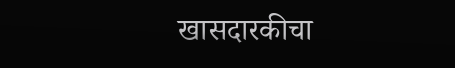खासदारकीचा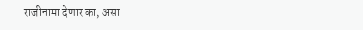राजीनामा देणार का, असा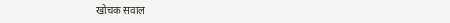खोचक सवाल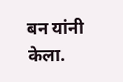बन यांनी केला.